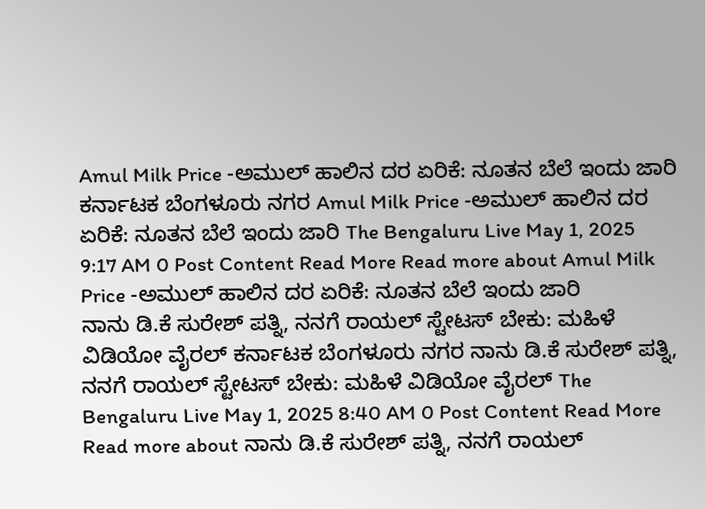Amul Milk Price -ಅಮುಲ್ ಹಾಲಿನ ದರ ಏರಿಕೆ: ನೂತನ ಬೆಲೆ ಇಂದು ಜಾರಿ ಕರ್ನಾಟಕ ಬೆಂಗಳೂರು ನಗರ Amul Milk Price -ಅಮುಲ್ ಹಾಲಿನ ದರ ಏರಿಕೆ: ನೂತನ ಬೆಲೆ ಇಂದು ಜಾರಿ The Bengaluru Live May 1, 2025 9:17 AM 0 Post Content Read More Read more about Amul Milk Price -ಅಮುಲ್ ಹಾಲಿನ ದರ ಏರಿಕೆ: ನೂತನ ಬೆಲೆ ಇಂದು ಜಾರಿ
ನಾನು ಡಿ.ಕೆ ಸುರೇಶ್ ಪತ್ನಿ, ನನಗೆ ರಾಯಲ್ ಸ್ಟೇಟಸ್ ಬೇಕು: ಮಹಿಳೆ ವಿಡಿಯೋ ವೈರಲ್ ಕರ್ನಾಟಕ ಬೆಂಗಳೂರು ನಗರ ನಾನು ಡಿ.ಕೆ ಸುರೇಶ್ ಪತ್ನಿ, ನನಗೆ ರಾಯಲ್ ಸ್ಟೇಟಸ್ ಬೇಕು: ಮಹಿಳೆ ವಿಡಿಯೋ ವೈರಲ್ The Bengaluru Live May 1, 2025 8:40 AM 0 Post Content Read More Read more about ನಾನು ಡಿ.ಕೆ ಸುರೇಶ್ ಪತ್ನಿ, ನನಗೆ ರಾಯಲ್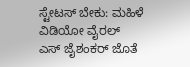ಸ್ಟೇಟಸ್ ಬೇಕು: ಮಹಿಳೆ ವಿಡಿಯೋ ವೈರಲ್
ಎಸ್ ಜೈಶಂಕರ್ ಜೊತೆ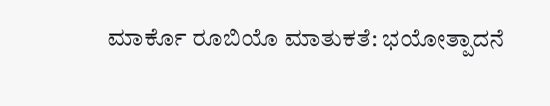ಮಾರ್ಕೊ ರೂಬಿಯೊ ಮಾತುಕತೆ: ಭಯೋತ್ಪಾದನೆ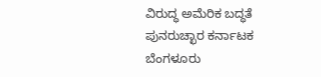ವಿರುದ್ಧ ಅಮೆರಿಕ ಬದ್ಧತೆ ಪುನರುಚ್ಛಾರ ಕರ್ನಾಟಕ ಬೆಂಗಳೂರು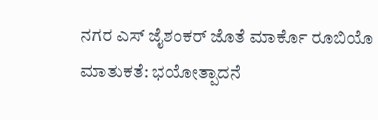ನಗರ ಎಸ್ ಜೈಶಂಕರ್ ಜೊತೆ ಮಾರ್ಕೊ ರೂಬಿಯೊ ಮಾತುಕತೆ: ಭಯೋತ್ಪಾದನೆ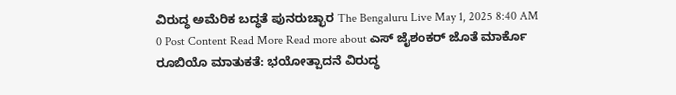ವಿರುದ್ಧ ಅಮೆರಿಕ ಬದ್ಧತೆ ಪುನರುಚ್ಛಾರ The Bengaluru Live May 1, 2025 8:40 AM 0 Post Content Read More Read more about ಎಸ್ ಜೈಶಂಕರ್ ಜೊತೆ ಮಾರ್ಕೊ ರೂಬಿಯೊ ಮಾತುಕತೆ: ಭಯೋತ್ಪಾದನೆ ವಿರುದ್ಧ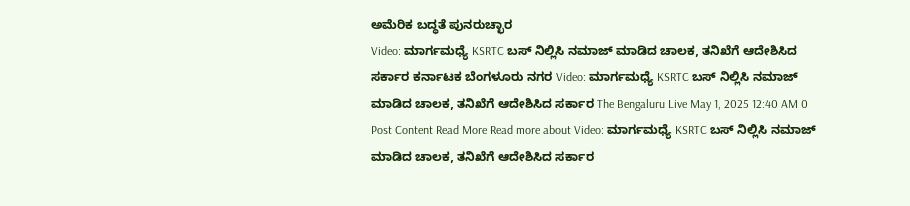ಅಮೆರಿಕ ಬದ್ಧತೆ ಪುನರುಚ್ಛಾರ
Video: ಮಾರ್ಗಮಧ್ಯೆ KSRTC ಬಸ್ ನಿಲ್ಲಿಸಿ ನಮಾಜ್ ಮಾಡಿದ ಚಾಲಕ, ತನಿಖೆಗೆ ಆದೇಶಿಸಿದ ಸರ್ಕಾರ ಕರ್ನಾಟಕ ಬೆಂಗಳೂರು ನಗರ Video: ಮಾರ್ಗಮಧ್ಯೆ KSRTC ಬಸ್ ನಿಲ್ಲಿಸಿ ನಮಾಜ್ ಮಾಡಿದ ಚಾಲಕ, ತನಿಖೆಗೆ ಆದೇಶಿಸಿದ ಸರ್ಕಾರ The Bengaluru Live May 1, 2025 12:40 AM 0 Post Content Read More Read more about Video: ಮಾರ್ಗಮಧ್ಯೆ KSRTC ಬಸ್ ನಿಲ್ಲಿಸಿ ನಮಾಜ್ ಮಾಡಿದ ಚಾಲಕ, ತನಿಖೆಗೆ ಆದೇಶಿಸಿದ ಸರ್ಕಾರ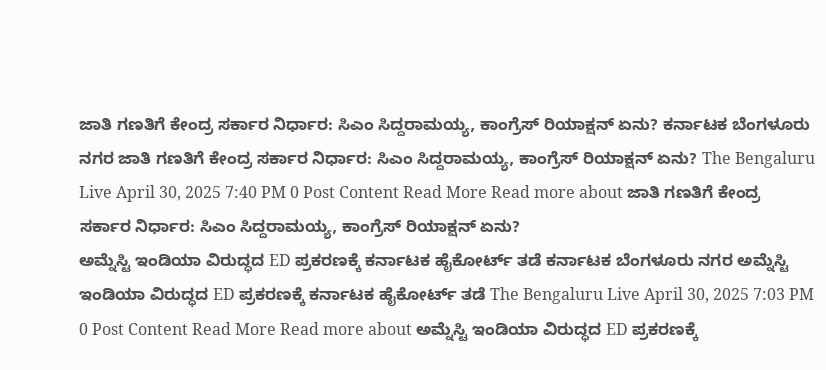ಜಾತಿ ಗಣತಿಗೆ ಕೇಂದ್ರ ಸರ್ಕಾರ ನಿರ್ಧಾರ: ಸಿಎಂ ಸಿದ್ದರಾಮಯ್ಯ, ಕಾಂಗ್ರೆಸ್ ರಿಯಾಕ್ಷನ್ ಏನು? ಕರ್ನಾಟಕ ಬೆಂಗಳೂರು ನಗರ ಜಾತಿ ಗಣತಿಗೆ ಕೇಂದ್ರ ಸರ್ಕಾರ ನಿರ್ಧಾರ: ಸಿಎಂ ಸಿದ್ದರಾಮಯ್ಯ, ಕಾಂಗ್ರೆಸ್ ರಿಯಾಕ್ಷನ್ ಏನು? The Bengaluru Live April 30, 2025 7:40 PM 0 Post Content Read More Read more about ಜಾತಿ ಗಣತಿಗೆ ಕೇಂದ್ರ ಸರ್ಕಾರ ನಿರ್ಧಾರ: ಸಿಎಂ ಸಿದ್ದರಾಮಯ್ಯ, ಕಾಂಗ್ರೆಸ್ ರಿಯಾಕ್ಷನ್ ಏನು?
ಅಮ್ನೆಸ್ಟಿ ಇಂಡಿಯಾ ವಿರುದ್ಧದ ED ಪ್ರಕರಣಕ್ಕೆ ಕರ್ನಾಟಕ ಹೈಕೋರ್ಟ್ ತಡೆ ಕರ್ನಾಟಕ ಬೆಂಗಳೂರು ನಗರ ಅಮ್ನೆಸ್ಟಿ ಇಂಡಿಯಾ ವಿರುದ್ಧದ ED ಪ್ರಕರಣಕ್ಕೆ ಕರ್ನಾಟಕ ಹೈಕೋರ್ಟ್ ತಡೆ The Bengaluru Live April 30, 2025 7:03 PM 0 Post Content Read More Read more about ಅಮ್ನೆಸ್ಟಿ ಇಂಡಿಯಾ ವಿರುದ್ಧದ ED ಪ್ರಕರಣಕ್ಕೆ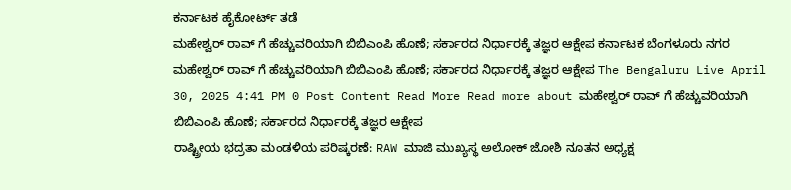ಕರ್ನಾಟಕ ಹೈಕೋರ್ಟ್ ತಡೆ
ಮಹೇಶ್ವರ್ ರಾವ್ ಗೆ ಹೆಚ್ಚುವರಿಯಾಗಿ ಬಿಬಿಎಂಪಿ ಹೊಣೆ; ಸರ್ಕಾರದ ನಿರ್ಧಾರಕ್ಕೆ ತಜ್ಞರ ಆಕ್ಷೇಪ ಕರ್ನಾಟಕ ಬೆಂಗಳೂರು ನಗರ ಮಹೇಶ್ವರ್ ರಾವ್ ಗೆ ಹೆಚ್ಚುವರಿಯಾಗಿ ಬಿಬಿಎಂಪಿ ಹೊಣೆ; ಸರ್ಕಾರದ ನಿರ್ಧಾರಕ್ಕೆ ತಜ್ಞರ ಆಕ್ಷೇಪ The Bengaluru Live April 30, 2025 4:41 PM 0 Post Content Read More Read more about ಮಹೇಶ್ವರ್ ರಾವ್ ಗೆ ಹೆಚ್ಚುವರಿಯಾಗಿ ಬಿಬಿಎಂಪಿ ಹೊಣೆ; ಸರ್ಕಾರದ ನಿರ್ಧಾರಕ್ಕೆ ತಜ್ಞರ ಆಕ್ಷೇಪ
ರಾಷ್ಟ್ರೀಯ ಭದ್ರತಾ ಮಂಡಳಿಯ ಪರಿಷ್ಕರಣೆ: RAW ಮಾಜಿ ಮುಖ್ಯಸ್ಥ ಅಲೋಕ್ ಜೋಶಿ ನೂತನ ಅಧ್ಯಕ್ಷ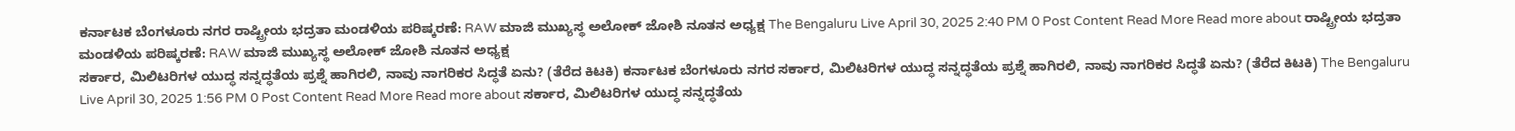ಕರ್ನಾಟಕ ಬೆಂಗಳೂರು ನಗರ ರಾಷ್ಟ್ರೀಯ ಭದ್ರತಾ ಮಂಡಳಿಯ ಪರಿಷ್ಕರಣೆ: RAW ಮಾಜಿ ಮುಖ್ಯಸ್ಥ ಅಲೋಕ್ ಜೋಶಿ ನೂತನ ಅಧ್ಯಕ್ಷ The Bengaluru Live April 30, 2025 2:40 PM 0 Post Content Read More Read more about ರಾಷ್ಟ್ರೀಯ ಭದ್ರತಾ ಮಂಡಳಿಯ ಪರಿಷ್ಕರಣೆ: RAW ಮಾಜಿ ಮುಖ್ಯಸ್ಥ ಅಲೋಕ್ ಜೋಶಿ ನೂತನ ಅಧ್ಯಕ್ಷ
ಸರ್ಕಾರ, ಮಿಲಿಟರಿಗಳ ಯುದ್ಧ ಸನ್ನದ್ಧತೆಯ ಪ್ರಶ್ನೆ ಹಾಗಿರಲಿ, ನಾವು ನಾಗರಿಕರ ಸಿದ್ಧತೆ ಏನು? (ತೆರೆದ ಕಿಟಕಿ) ಕರ್ನಾಟಕ ಬೆಂಗಳೂರು ನಗರ ಸರ್ಕಾರ, ಮಿಲಿಟರಿಗಳ ಯುದ್ಧ ಸನ್ನದ್ಧತೆಯ ಪ್ರಶ್ನೆ ಹಾಗಿರಲಿ, ನಾವು ನಾಗರಿಕರ ಸಿದ್ಧತೆ ಏನು? (ತೆರೆದ ಕಿಟಕಿ) The Bengaluru Live April 30, 2025 1:56 PM 0 Post Content Read More Read more about ಸರ್ಕಾರ, ಮಿಲಿಟರಿಗಳ ಯುದ್ಧ ಸನ್ನದ್ಧತೆಯ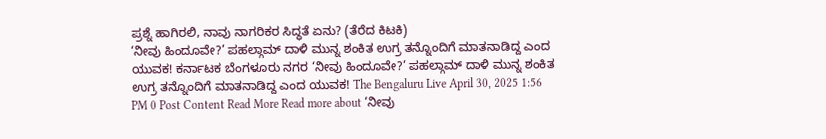ಪ್ರಶ್ನೆ ಹಾಗಿರಲಿ, ನಾವು ನಾಗರಿಕರ ಸಿದ್ಧತೆ ಏನು? (ತೆರೆದ ಕಿಟಕಿ)
‘ನೀವು ಹಿಂದೂವೇ?’ ಪಹಲ್ಗಾಮ್ ದಾಳಿ ಮುನ್ನ ಶಂಕಿತ ಉಗ್ರ ತನ್ನೊಂದಿಗೆ ಮಾತನಾಡಿದ್ದ ಎಂದ ಯುವಕ! ಕರ್ನಾಟಕ ಬೆಂಗಳೂರು ನಗರ ‘ನೀವು ಹಿಂದೂವೇ?’ ಪಹಲ್ಗಾಮ್ ದಾಳಿ ಮುನ್ನ ಶಂಕಿತ ಉಗ್ರ ತನ್ನೊಂದಿಗೆ ಮಾತನಾಡಿದ್ದ ಎಂದ ಯುವಕ! The Bengaluru Live April 30, 2025 1:56 PM 0 Post Content Read More Read more about ‘ನೀವು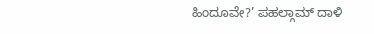ಹಿಂದೂವೇ?’ ಪಹಲ್ಗಾಮ್ ದಾಳಿ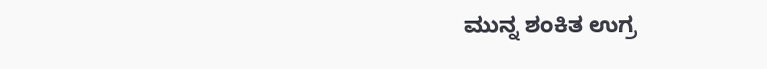ಮುನ್ನ ಶಂಕಿತ ಉಗ್ರ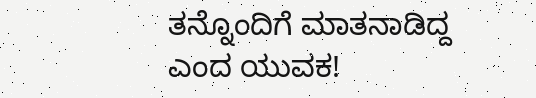ತನ್ನೊಂದಿಗೆ ಮಾತನಾಡಿದ್ದ ಎಂದ ಯುವಕ!